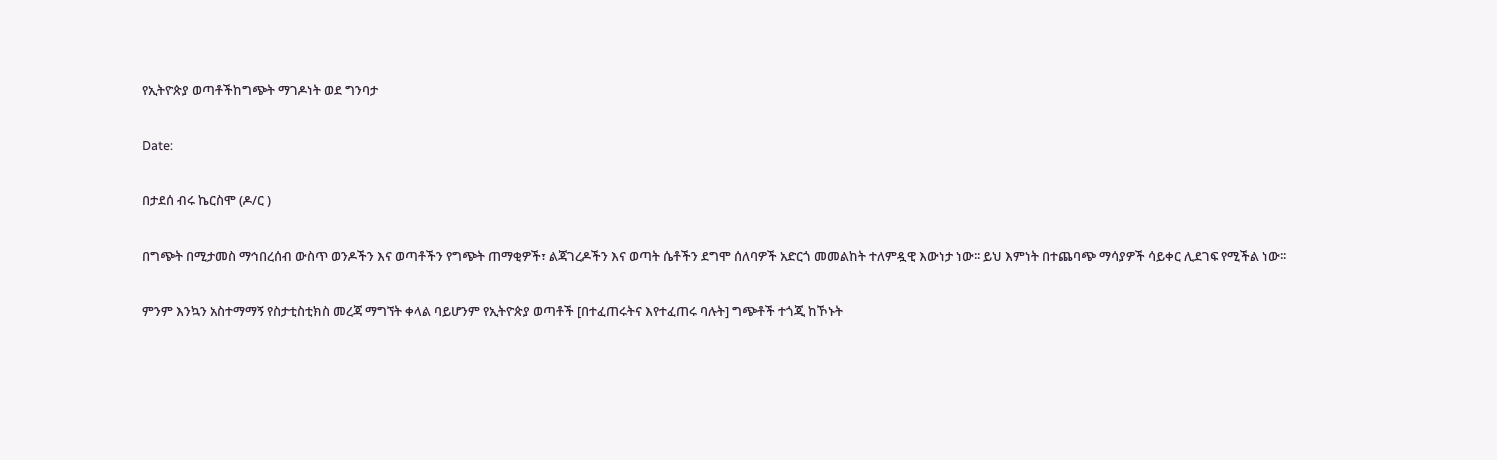የኢትዮጵያ ወጣቶችከግጭት ማገዶነት ወደ ግንባታ

Date:

በታደሰ ብሩ ኬርስሞ (ዶ/ር )

በግጭት በሚታመስ ማኅበረሰብ ውስጥ ወንዶችን እና ወጣቶችን የግጭት ጠማቂዎች፣ ልጃገረዶችን እና ወጣት ሴቶችን ደግሞ ሰለባዎች አድርጎ መመልከት ተለምዷዊ እውነታ ነው፡፡ ይህ እምነት በተጨባጭ ማሳያዎች ሳይቀር ሊደገፍ የሚችል ነው፡፡

ምንም እንኳን አስተማማኝ የስታቲስቲክስ መረጃ ማግኘት ቀላል ባይሆንም የኢትዮጵያ ወጣቶች [በተፈጠሩትና እየተፈጠሩ ባሉት] ግጭቶች ተጎጂ ከኾኑት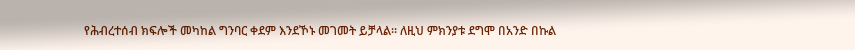የሕብረተሰብ ክፍሎች መካከል ግንባር ቀደም እንደኾኑ መገመት ይቻላል፡፡ ለዚህ ምክንያቱ ደግሞ በአንድ በኩል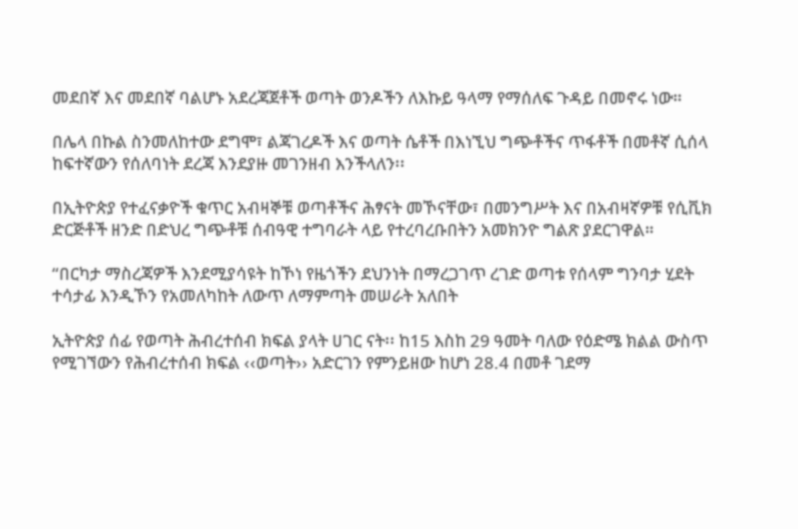መደበኛ እና መደበኛ ባልሆኑ አደረጃጀቶች ወጣት ወንዶችን ለእኩይ ዓላማ የማሰለፍ ጉዳይ በመኖሩ ነው።

በሌላ በኩል ስንመለከተው ደግሞ፣ ልጃገረዶች እና ወጣት ሴቶች በእነኚህ ግጭቶችና ጥፋቶች በመቶኛ ሲሰላ ከፍተኛውን የሰለባነት ደረጃ እንደያዙ መገንዘብ እንችላለን፡፡

በኢትዮጵያ የተፈናቃዮች ቁጥር አብዛኞቹ ወጣቶችና ሕፃናት መኾናቸው፣ በመንግሥት እና በአብዛኛዎቹ የሲቪክ ድርጅቶች ዘንድ በድህረ ግጭቶቹ ሰብዓዊ ተግባራት ላይ የተረባረቡበትን አመክንዮ ግልጽ ያደርገዋል።

“በርካታ ማስረጃዎች እንደሚያሳዩት ከኾነ የዜጎችን ደህንነት በማረጋገጥ ረገድ ወጣቱ የሰላም ግንባታ ሂደት ተሳታፊ እንዲኾን የአመለካከት ለውጥ ለማምጣት መሠራት አለበት

ኢትዮጵያ ሰፊ የወጣት ሕብረተሰብ ክፍል ያላት ሀገር ናት፡፡ ከ15 እስከ 29 ዓመት ባለው የዕድሜ ክልል ውስጥ የሚገኘውን የሕብረተሰብ ክፍል ‹‹ወጣት›› አድርገን የምንይዘው ከሆነ 28.4 በመቶ ገደማ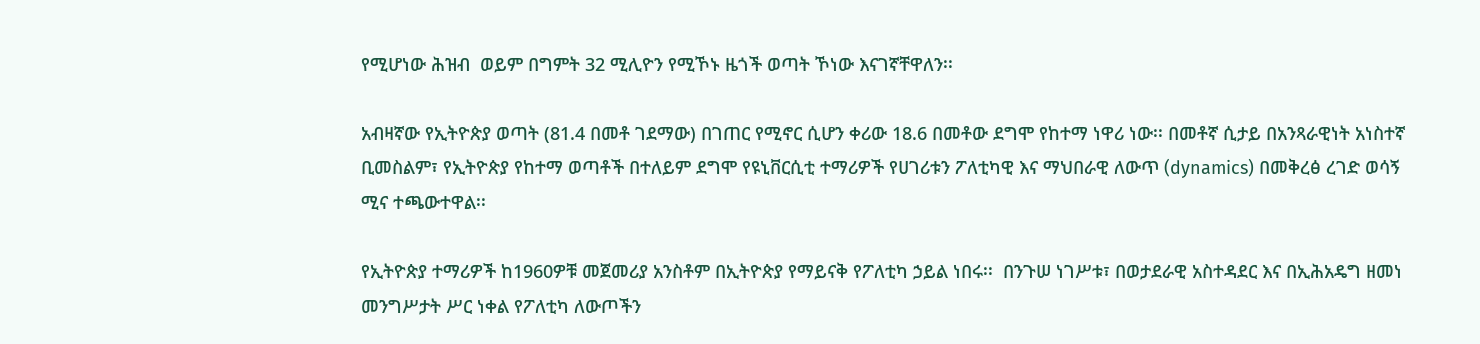የሚሆነው ሕዝብ  ወይም በግምት 32 ሚሊዮን የሚኾኑ ዜጎች ወጣት ኾነው እናገኛቸዋለን፡፡

አብዛኛው የኢትዮጵያ ወጣት (81.4 በመቶ ገደማው) በገጠር የሚኖር ሲሆን ቀሪው 18.6 በመቶው ደግሞ የከተማ ነዋሪ ነው፡፡ በመቶኛ ሲታይ በአንጻራዊነት አነስተኛ ቢመስልም፣ የኢትዮጵያ የከተማ ወጣቶች በተለይም ደግሞ የዩኒቨርሲቲ ተማሪዎች የሀገሪቱን ፖለቲካዊ እና ማህበራዊ ለውጥ (dynamics) በመቅረፅ ረገድ ወሳኝ ሚና ተጫውተዋል፡፡

የኢትዮጵያ ተማሪዎች ከ1960ዎቹ መጀመሪያ አንስቶም በኢትዮጵያ የማይናቅ የፖለቲካ ኃይል ነበሩ፡፡  በንጉሠ ነገሥቱ፣ በወታደራዊ አስተዳደር እና በኢሕአዴግ ዘመነ መንግሥታት ሥር ነቀል የፖለቲካ ለውጦችን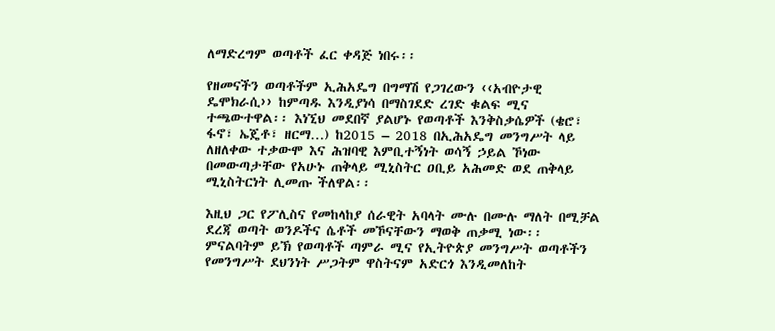ለማድረግም ወጣቶች ፈር ቀዳጅ ነበሩ፡፡

የዘመናችን ወጣቶችም ኢሕአዴግ በግማሽ የጋገረውን ‹‹አብዮታዊ ዴሞክራሲ›› ከምጣዱ እንዲያነሳ በማስገደድ ረገድ ቁልፍ ሚና ተጫውተዋል፡፡ እነኚህ መደበኛ ያልሆኑ የወጣቶች እንቅስቃሴዎች (ቄሮ፣ ፋኖ፣ ኤጄቶ፣ ዘርማ…) ከ2015 – 2018 በኢሕአዴግ መንግሥት ላይ ለዘለቀው ተቃውሞ እና ሕዝባዊ እምቢተኝነት ወሳኝ ኃይል ኾነው በመውጣታቸው የአሁኑ ጠቅላይ ሚኒስትር ዐቢይ አሕመድ ወደ ጠቅላይ ሚኒስትርነት ሊመጡ ችለዋል፡፡

እዚህ ጋር የፖሊስና የመከላከያ ሰራዊት አባላት ሙሉ በሙሉ ማለት በሚቻል ደረጃ ወጣት ወንዶችና ሴቶች መኾናቸውን ማወቅ ጠቃሚ ነው፡፡ ምናልባትም ይኽ የወጣቶች ጣምራ ሚና የኢትዮጵያ መንግሥት ወጣቶችን የመንግሥት ደህንነት ሥጋትም ዋስትናም አድርጎ እንዲመለከት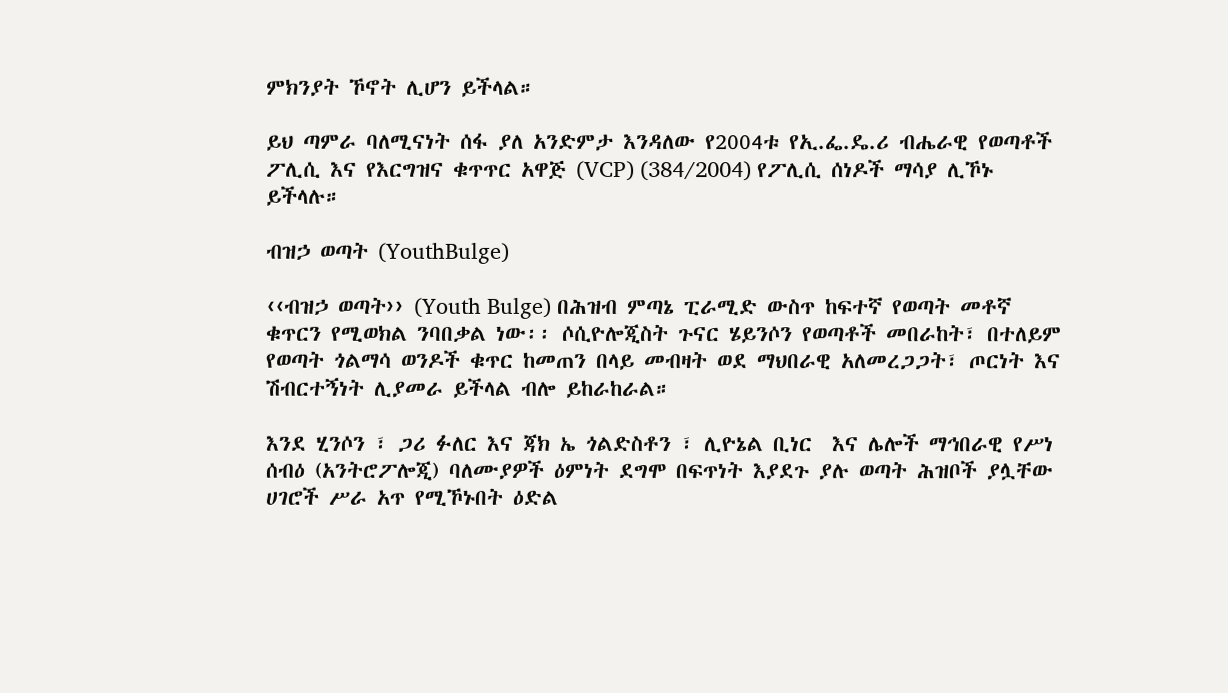ምክንያት ኾኖት ሊሆን ይችላል።

ይህ ጣምራ ባለሚናነት ሰፋ ያለ አንድምታ እንዳለው የ2004ቱ የኢ.ፌ.ዴ.ሪ ብሔራዊ የወጣቶች ፖሊሲ እና የእርግዝና ቁጥጥር አዋጅ (VCP) (384/2004) የፖሊሲ ሰነዶች ማሳያ ሊኾኑ ይችላሉ።

ብዝኃ ወጣት (YouthBulge)

‹‹ብዝኃ ወጣት›› (Youth Bulge) በሕዝብ ምጣኔ ፒራሚድ ውስጥ ከፍተኛ የወጣት መቶኛ ቁጥርን የሚወክል ንባበቃል ነው፡፡ ሶሲዮሎጂስት ጉናር ሄይንሶን የወጣቶች መበራከት፣ በተለይም የወጣት ጎልማሳ ወንዶች ቁጥር ከመጠን በላይ መብዛት ወደ ማህበራዊ አለመረጋጋት፣ ጦርነት እና ሽብርተኝነት ሊያመራ ይችላል ብሎ ይከራከራል።

እንደ ሂንሶን ፣ ጋሪ ፉለር እና ጃክ ኤ ጎልድስቶን ፣ ሊዮኔል ቢነር  እና ሌሎች ማኅበራዊ የሥነ ሰብዕ (አንትሮፖሎጂ) ባለሙያዎች ዕምነት ደግሞ በፍጥነት እያደጉ ያሉ ወጣት ሕዝቦች ያሏቸው ሀገሮች ሥራ አጥ የሚኾኑበት ዕድል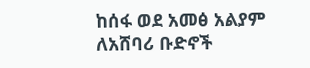ከሰፋ ወደ አመፅ አልያም ለአሸባሪ ቡድኖች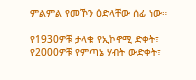ምልምል የመኾን ዕድላቸው ሰፊ ነው።

የ1930ዎቹ ታላቁ የኢኮኖሚ ድቀት፣ የ2000ዎቹ የምጣኔ ሃብት ውድቀት፣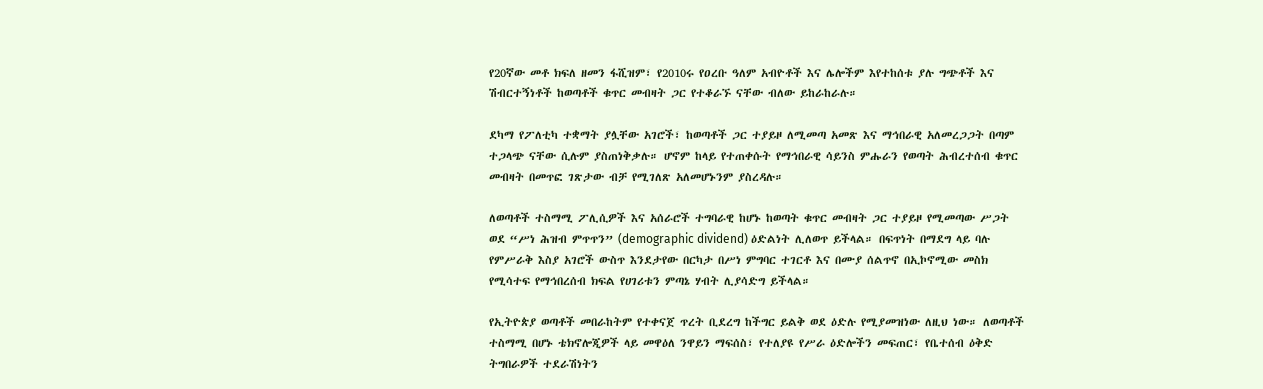የ20ኛው መቶ ክፍለ ዘመን ፋሺዝም፣ የ2010ሩ የዐረቡ ዓለም አብዮቶች እና ሌሎችም እየተከሰቱ ያሉ ግጭቶች እና ሽብርተኝነቶች ከወጣቶች ቁጥር መብዛት ጋር የተቆራኙ ናቸው ብለው ይከራከራሉ።

ደካማ የፖለቲካ ተቋማት ያሏቸው አገሮች፣ ከወጣቶች ጋር ተያይዞ ለሚመጣ አመጽ እና ማኅበራዊ አለመረጋጋት በጣም ተጋላጭ ናቸው ሲሉም ያስጠነቅቃሉ። ሆኖም ከላይ የተጠቀሱት የማኅበራዊ ሳይንስ ምሑራን የወጣት ሕብረተሰብ ቁጥር መብዛት በመጥፎ ገጽታው ብቻ የሚገለጽ አለመሆኑንም ያስረዳሉ።

ለወጣቶች ተስማሚ ፖሊሲዎች እና አሰራሮች ተግባራዊ ከሆኑ ከወጣት ቁጥር መብዛት ጋር ተያይዞ የሚመጣው ሥጋት ወደ “ሥነ ሕዝብ ምጥጥን” (demographic dividend) ዕድልነት ሊለወጥ ይችላል። በፍጥነት በማደግ ላይ ባሉ የምሥራቅ እስያ አገሮች ውስጥ እንደታየው በርካታ በሥነ ምግባር ተገርቶ እና በሙያ ሰልጥኖ በኢኮኖሚው መስክ የሚሳተፍ የማኅበረሰብ ክፍል የሀገሪቱን ምጣኔ ሃብት ሊያሳድግ ይችላል።

የኢትዮጵያ ወጣቶች መበራከትም የተቀናጀ ጥረት ቢደረግ ከችግር ይልቅ ወደ ዕድሉ የሚያመዝነው ለዚህ ነው። ለወጣቶች ተስማሚ በሆኑ ቴክኖሎጂዎች ላይ መዋዕለ ንዋይን ማፍሰስ፣ የተለያዩ የሥራ ዕድሎችን መፍጠር፣ የቤተሰብ ዕቅድ ትግበራዎች ተደራሽነትን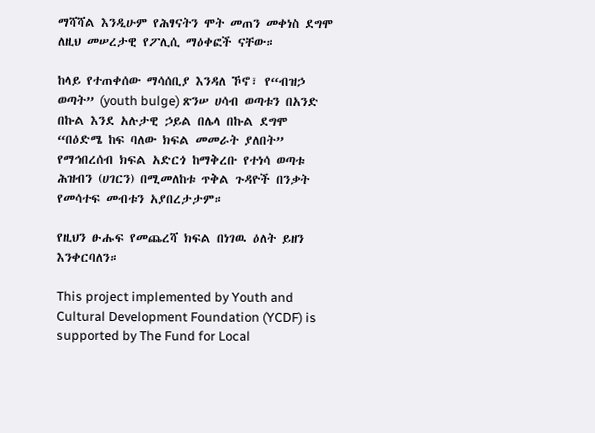ማሻሻል እንዲሁም የሕፃናትን ሞት መጠን መቀነስ ደግሞ ለዚህ መሠረታዊ የፖሊሲ ማዕቀፎች ናቸው።

ከላይ የተጠቀሰው ማሳሰቢያ እንዳለ ኾኖ፣ የ“ብዝኃ ወጣት” (youth bulge) ጽንሠ ሀሳብ ወጣቱን በአንድ በኩል እንደ አሉታዊ ኃይል በሌላ በኩል ደግሞ “በዕድሜ ከፍ ባለው ክፍል መመራት ያለበት” የማኅበረሰብ ክፍል አድርጎ ከማቅረቡ የተነሳ ወጣቱ ሕዝብን (ሀገርን) በሚመለከቱ ጥቅል ጉዳዮች በንቃት የመሳተፍ መብቱን አያበረታታም።

የዚህን ፁሑፍ የመጨረሻ ክፍል በነገዉ ዕለት ይዘን እንቀርባለን።

This project implemented by Youth and Cultural Development Foundation (YCDF) is supported by The Fund for Local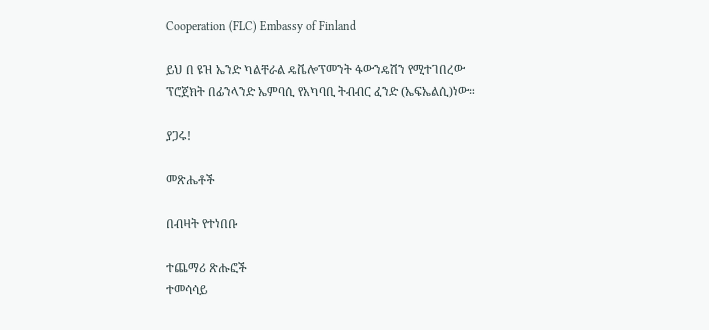Cooperation (FLC) Embassy of Finland

ይህ በ ዩዝ ኤንድ ካልቸራል ዴቬሎፕመንት ፋውንዴሽን የሚተገበረው ፕሮጀክት በፊንላንድ ኤምባሲ የአካባቢ ትብብር ፈንድ (ኤፍኤልሲ)ነው።

ያጋሩ!

መጽሔቶች

በብዛት የተነበቡ

ተጨማሪ ጽሑፎች
ተመሳሳይ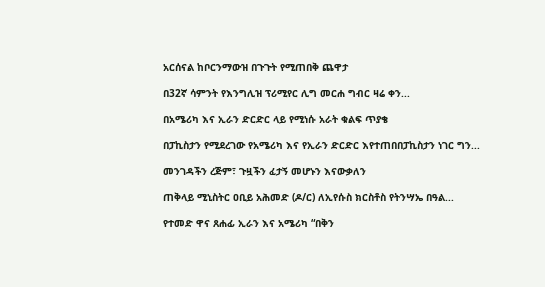አርሰናል ከቦርንማውዝ በጉጉት የሚጠበቅ ጨዋታ

በ32ኛ ሳምንት የእንግሊዝ ፕሪሚየር ሊግ መርሐ ግብር ዛሬ ቀን...

በአሜሪካ እና ኢራን ድርድር ላይ የሚነሱ አራት ቁልፍ ጥያቄ

በፓኪስታን የሚደረገው የአሜሪካ እና የኢራን ድርድር እየተጠበበፓኪስታን ነገር ግን...

መንገዳችን ረጅም፣ ጉዟችን ፈታኝ መሆኑን እናውቃለን

ጠቅላይ ሚኒስትር ዐቢይ አሕመድ (ዶ/ር) ለኢየሱስ ክርስቶስ የትንሣኤ በዓል...

የተመድ ዋና ጸሐፊ ኢራን እና አሜሪካ “በቅን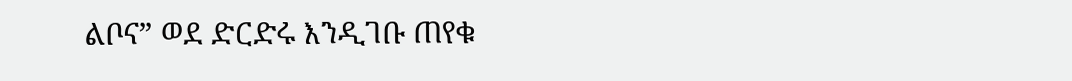ልቦና” ወደ ድርድሩ እንዲገቡ ጠየቁ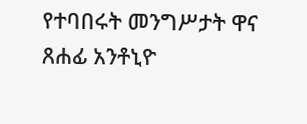የተባበሩት መንግሥታት ዋና ጸሐፊ አንቶኒዮ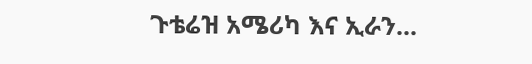ጉቴሬዝ አሜሪካ እና ኢራን...